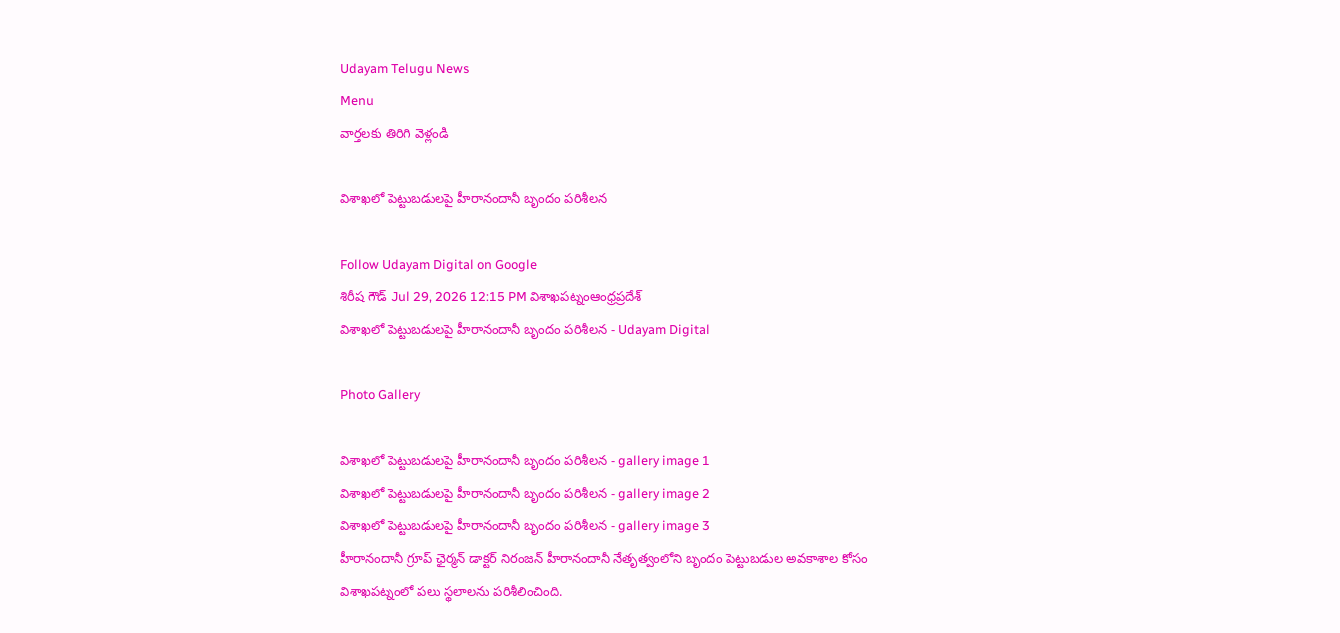Udayam Telugu News
Menu
వార్తలకు తిరిగి వెళ్లండి

విశాఖలో పెట్టుబడులపై హీరానందానీ బృందం పరిశీలన

Follow Udayam Digital on Google
శిరీష గౌడ్ Jul 29, 2026 12:15 PM విశాఖపట్నంఆంధ్రప్రదేశ్
విశాఖలో పెట్టుబడులపై హీరానందానీ బృందం పరిశీలన - Udayam Digital

Photo Gallery

విశాఖలో పెట్టుబడులపై హీరానందానీ బృందం పరిశీలన - gallery image 1
విశాఖలో పెట్టుబడులపై హీరానందానీ బృందం పరిశీలన - gallery image 2
విశాఖలో పెట్టుబడులపై హీరానందానీ బృందం పరిశీలన - gallery image 3
హీరానందానీ గ్రూప్ ఛైర్మన్ డాక్టర్ నిరంజన్ హీరానందానీ నేతృత్వంలోని బృందం పెట్టుబడుల అవకాశాల కోసం విశాఖపట్నంలో పలు స్థలాలను పరిశీలించింది.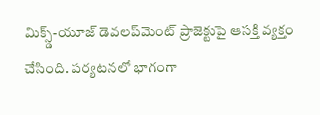మిక్స్డ్-యూజ్ డెవలప్‌మెంట్ ప్రాజెక్టుపై ఆసక్తి వ్యక్తం చేసింది. పర్యటనలో భాగంగా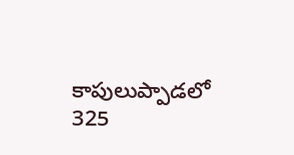కాపులుప్పాడలో 325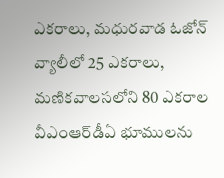ఎకరాలు, మధురవాడ ఓజోన్ వ్యాలీలో 25 ఎకరాలు, మణికవాలసలోని 80 ఎకరాల వీఎంఆర్‌డీఏ భూములను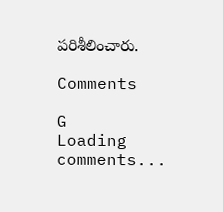పరిశీలించారు.

Comments

G
Loading comments...